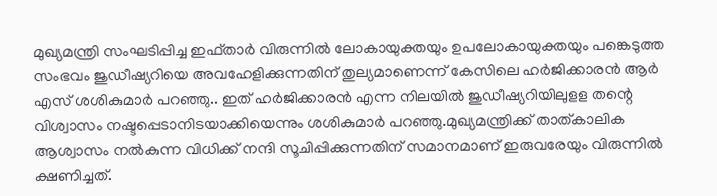മുഖ്യമന്ത്രി സംഘടിപ്പിച്ച ഇഫ്താർ വിരുന്നിൽ ലോകായുക്തയും ഉപലോകായുക്തയും പങ്കെടുത്ത സംഭവം ജുഡീഷ്യറിയെ അവഹേളിക്കുന്നതിന് തുല്യമാണെന്ന് കേസിലെ ഹർജിക്കാരൻ ആർ എസ് ശശികുമാർ പറഞ്ഞു.. ഇത് ഹർജിക്കാരൻ എന്ന നിലയിൽ ജുഡീഷ്യറിയിലുളള തന്റെ വിശ്വാസം നഷ്ടപ്പെടാനിടയാക്കിയെന്നും ശശികുമാർ പറഞ്ഞു.മുഖ്യമന്ത്രിക്ക് താത്കാലിക ആശ്വാസം നൽകുന്ന വിധിക്ക് നന്ദി സൂചിപ്പിക്കുന്നതിന് സമാനമാണ് ഇരുവരേയും വിരുന്നിൽ ക്ഷണിച്ചത്.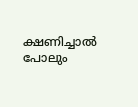ക്ഷണിച്ചാൽ പോലും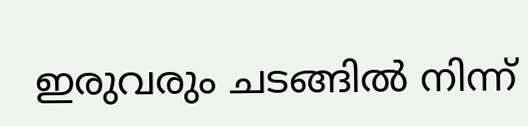ഇരുവരും ചടങ്ങിൽ നിന്ന്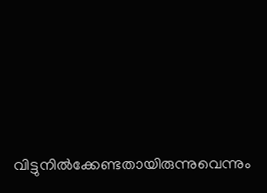വിട്ടുനിൽക്കേണ്ടതായിരുന്നുവെന്നും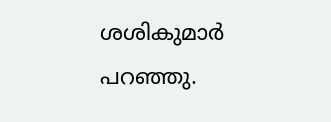ശശികുമാർ പറഞ്ഞു.